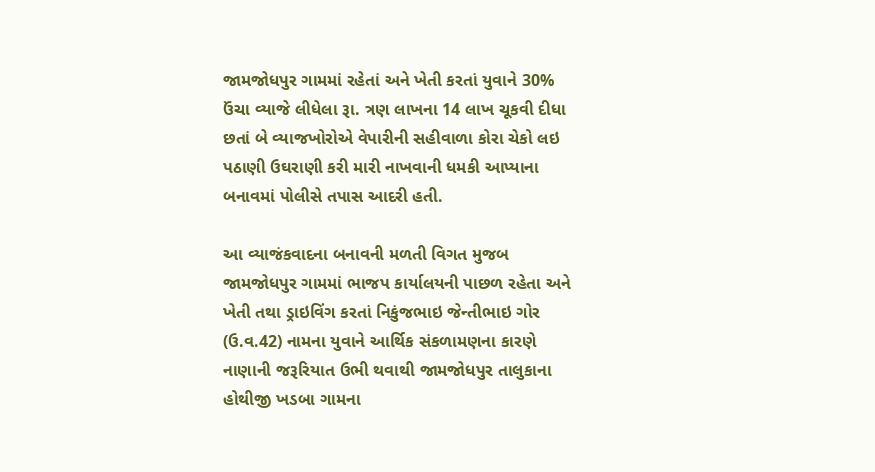જામજોધપુર ગામમાં રહેતાં અને ખેતી કરતાં યુવાને 30% ઉંચા વ્યાજે લીધેલા રૂા. ત્રણ લાખના 14 લાખ ચૂકવી દીધા છતાં બે વ્યાજખોરોએ વેપારીની સહીવાળા કોરા ચેકો લઇ પઠાણી ઉઘરાણી કરી મારી નાખવાની ધમકી આપ્યાના બનાવમાં પોલીસે તપાસ આદરી હતી.

આ વ્યાજંકવાદના બનાવની મળતી વિગત મુજબ જામજોધપુર ગામમાં ભાજપ કાર્યાલયની પાછળ રહેતા અને ખેતી તથા ડ્રાઇવિંગ કરતાં નિકુંજભાઇ જેન્તીભાઇ ગોર (ઉ.વ.42) નામના યુવાને આર્થિક સંકળામણના કારણે નાણાની જરૂરિયાત ઉભી થવાથી જામજોધપુર તાલુકાના હોથીજી ખડબા ગામના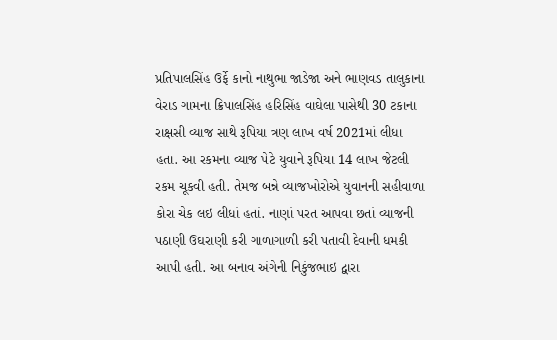પ્રતિપાલસિંહ ઉર્ફે કાનો નાથુભા જાડેજા અને ભાણવડ તાલુકાના વેરાડ ગામના ક્રિપાલસિંહ હરિસિંહ વાઘેલા પાસેથી 30 ટકાના રાક્ષસી વ્યાજ સાથે રૂપિયા ત્રણ લાખ વર્ષ 2021માં લીધા હતા. આ રકમના વ્યાજ પેટે યુવાને રૂપિયા 14 લાખ જેટલી રકમ ચૂકવી હતી. તેમજ બન્ને વ્યાજખોરોએ યુવાનની સહીવાળા કોરા ચેક લઇ લીધાં હતાં. નાણાં પરત આપવા છતાં વ્યાજની પઠાણી ઉઘરાણી કરી ગાળાગાળી કરી પતાવી દેવાની ધમકી આપી હતી. આ બનાવ અંગેની નિકુંજભાઇ દ્વારા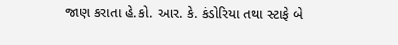જાણ કરાતા હે.કો. આર. કે. કંડોરિયા તથા સ્ટાફે બે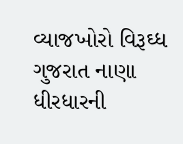વ્યાજખોરો વિરૂઘ્ધ ગુજરાત નાણા ધીરધારની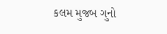કલમ મુજબ ગુનો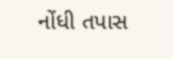નોંધી તપાસ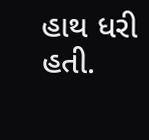હાથ ધરી હતી.